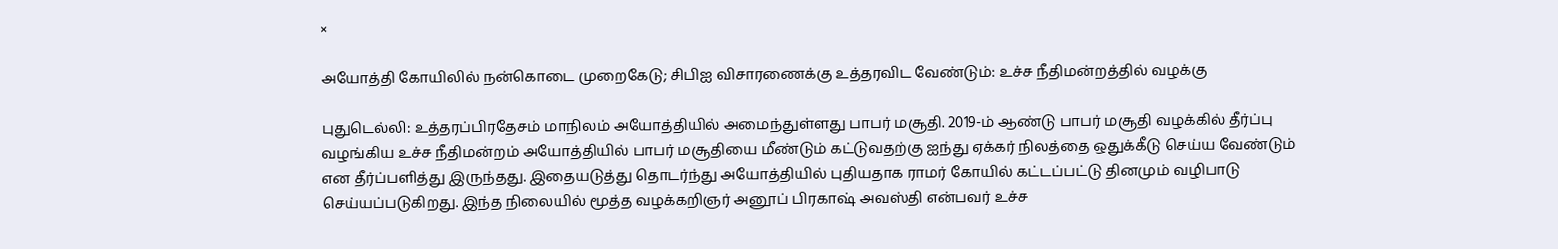×

அயோத்தி கோயிலில் நன்கொடை முறைகேடு; சிபிஐ விசாரணைக்கு உத்தரவிட வேண்டும்: உச்ச நீதிமன்றத்தில் வழக்கு

புதுடெல்லி: உத்தரப்பிரதேசம் மாநிலம் அயோத்தியில் அமைந்துள்ளது பாபர் மசூதி. 2019-ம் ஆண்டு பாபர் மசூதி வழக்கில் தீர்ப்பு வழங்கிய உச்ச நீதிமன்றம் அயோத்தியில் பாபர் மசூதியை மீண்டும் கட்டுவதற்கு ஐந்து ஏக்கர் நிலத்தை ஒதுக்கீடு செய்ய வேண்டும் என தீர்ப்பளித்து இருந்தது. இதையடுத்து தொடர்ந்து அயோத்தியில் புதியதாக ராமர் கோயில் கட்டப்பட்டு தினமும் வழிபாடு செய்யப்படுகிறது. இந்த நிலையில் மூத்த வழக்கறிஞர் அனூப் பிரகாஷ் அவஸ்தி என்பவர் உச்ச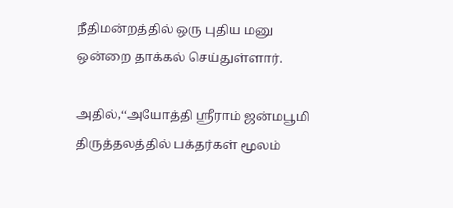நீதிமன்றத்தில் ஒரு புதிய மனு ஒன்றை தாக்கல் செய்துள்ளார்.

அதில்,‘‘அயோத்தி ஸ்ரீராம் ஜன்மபூமி திருத்தலத்தில் பக்தர்கள் மூலம்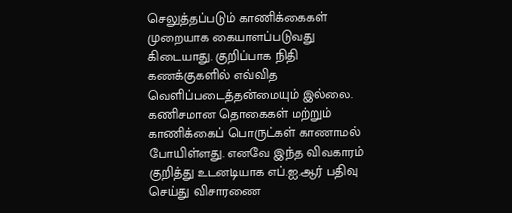செலுத்தப்படும் காணிக்கைகள் முறையாக கையாளப்படுவது கிடையாது. குறிப்பாக நிதி கணக்குகளில் எவ்வித வெளிப்படைத்தன்மையும் இல்லை. கணிசமான தொகைகள் மற்றும் காணிக்கைப் பொருட்கள் காணாமல் போயிள்ளது. எனவே இந்த விவகாரம் குறித்து உடனடியாக எப்.ஐ.ஆர் பதிவு செய்து விசாரணை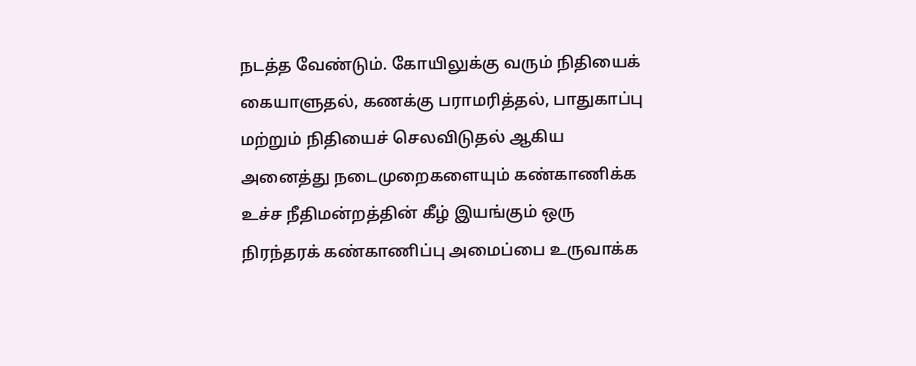நடத்த வேண்டும். கோயிலுக்கு வரும் நிதியைக் கையாளுதல், கணக்கு பராமரித்தல், பாதுகாப்பு மற்றும் நிதியைச் செலவிடுதல் ஆகிய அனைத்து நடைமுறைகளையும் கண்காணிக்க உச்ச நீதிமன்றத்தின் கீழ் இயங்கும் ஒரு நிரந்தரக் கண்காணிப்பு அமைப்பை உருவாக்க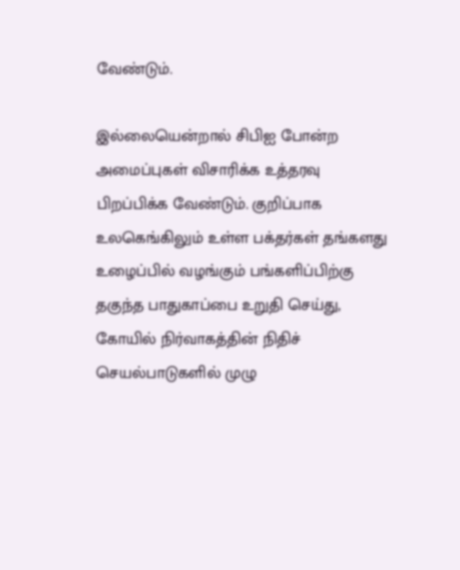வேண்டும்.

இல்லையென்றால் சிபிஐ போன்ற அமைப்புகள் விசாரிக்க உத்தரவு பிறப்பிக்க வேண்டும். குறிப்பாக உலகெங்கிலும் உள்ள பக்தர்கள் தங்களது உழைப்பில் வழங்கும் பங்களிப்பிற்கு தகுந்த பாதுகாப்பை உறுதி செய்து, கோயில் நிர்வாகத்தின் நிதிச் செயல்பாடுகளில் முழு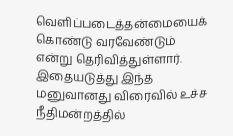வெளிப்படைத்தன்மையைக் கொண்டு வரவேண்டும் என்று தெரிவித்துள்ளார். இதையடுத்து இந்த மனுவானது விரைவில் உச்ச நீதிமன்றத்தில்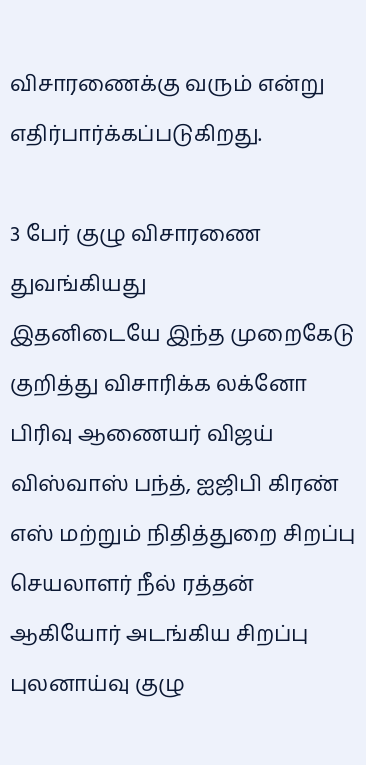விசாரணைக்கு வரும் என்று எதிர்பார்க்கப்படுகிறது.

3 பேர் குழு விசாரணை துவங்கியது
இதனிடையே இந்த முறைகேடு குறித்து விசாரிக்க லக்னோ பிரிவு ஆணையர் விஜய் விஸ்வாஸ் பந்த், ஐஜிபி கிரண் எஸ் மற்றும் நிதித்துறை சிறப்பு செயலாளர் நீல் ரத்தன் ஆகியோர் அடங்கிய சிறப்பு புலனாய்வு குழு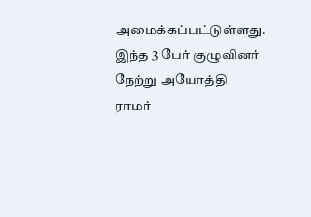அமைக்கப்பட்டுள்ளது. இந்த 3 பேர் குழுவினர் நேற்று அயோத்தி ராமர்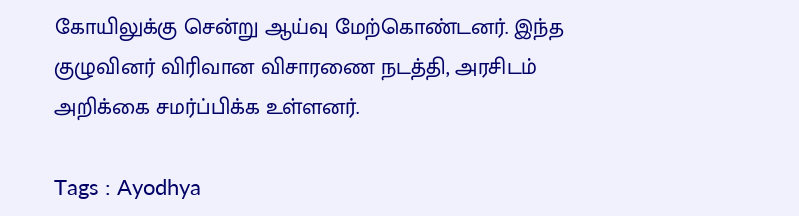கோயிலுக்கு சென்று ஆய்வு மேற்கொண்டனர். இந்த குழுவினர் விரிவான விசாரணை நடத்தி, அரசிடம் அறிக்கை சமர்ப்பிக்க உள்ளனர்.

Tags : Ayodhya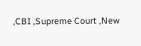,CBI ,Supreme Court ,New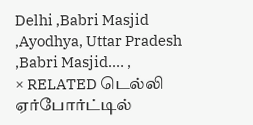Delhi ,Babri Masjid ,Ayodhya, Uttar Pradesh ,Babri Masjid.… ,
× RELATED டெல்லி ஏர்போர்ட்டில்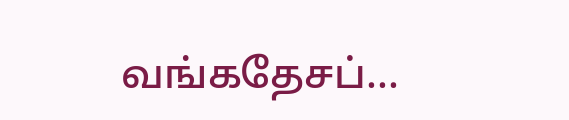வங்கதேசப்...